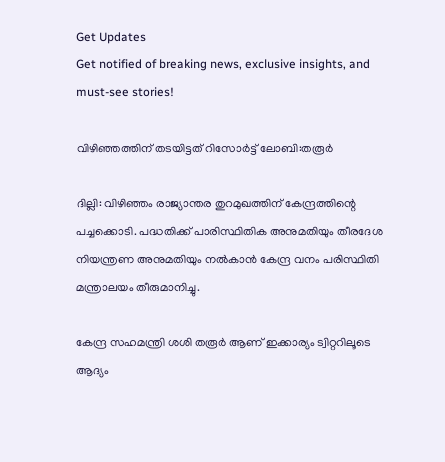Get Updates
Get notified of breaking news, exclusive insights, and must-see stories!

വിഴിഞ്ഞത്തിന് തടയിട്ടത് റിസോര്‍ട്ട് ലോബി:തരൂർ

ദില്ലി: വിഴിഞ്ഞം രാജ്യാന്തര തുറമുഖത്തിന് കേന്ദ്രത്തിന്റെ പച്ചക്കൊടി. പദ്ധതിക്ക് പാരിസ്ഥിതിക അനുമതിയും തീരദേശ നിയന്ത്രണ അനുമതിയും നല്‍കാന്‍ കേന്ദ്ര വനം പരിസ്ഥിതി മന്ത്രാലയം തീരുമാനിച്ചു.

കേന്ദ്ര സഹമന്ത്രി ശശി തരൂര്‍ ആണ് ഇക്കാര്യം ട്വിറ്ററിലൂടെ ആദ്യം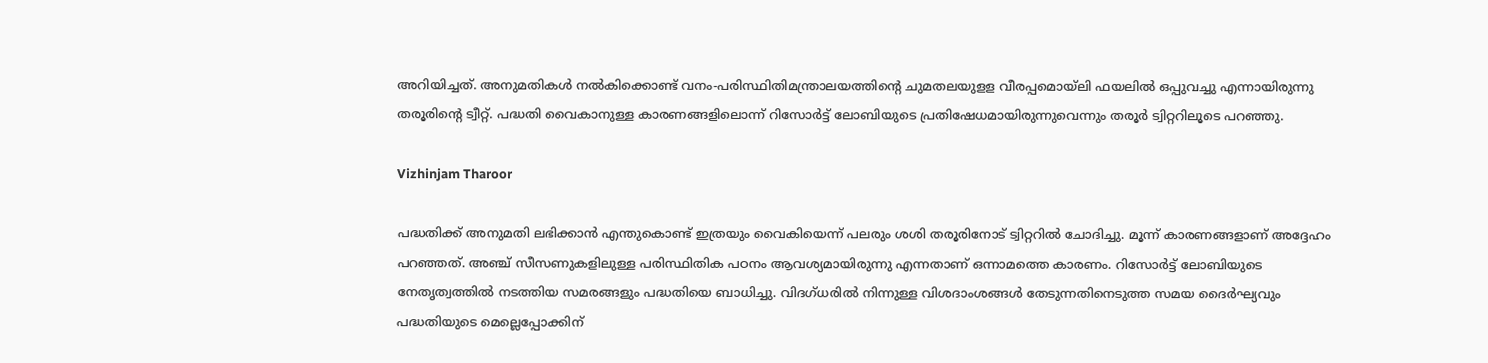അറിയിച്ചത്. അനുമതികള്‍ നല്‍കിക്കൊണ്ട് വനം-പരിസ്ഥിതിമന്ത്രാലയത്തിന്റെ ചുമതലയുളള വീരപ്പമൊയ്‌ലി ഫയലില്‍ ഒപ്പുവച്ചു എന്നായിരുന്നു തരൂരിന്റെ ട്വീറ്റ്. പദ്ധതി വൈകാനുള്ള കാരണങ്ങളിലൊന്ന് റിസോര്‍ട്ട് ലോബിയുടെ പ്രതിഷേധമായിരുന്നുവെന്നും തരൂര്‍ ട്വിറ്ററിലൂടെ പറഞ്ഞു.

Vizhinjam Tharoor

പദ്ധതിക്ക് അനുമതി ലഭിക്കാന്‍ എന്തുകൊണ്ട് ഇത്രയും വൈകിയെന്ന് പലരും ശശി തരൂരിനോട് ട്വിറ്ററില്‍ ചോദിച്ചു. മൂന്ന് കാരണങ്ങളാണ് അദ്ദേഹം പറഞ്ഞത്. അഞ്ച് സീസണുകളിലുള്ള പരിസ്ഥിതിക പഠനം ആവശ്യമായിരുന്നു എന്നതാണ് ഒന്നാമത്തെ കാരണം. റിസോര്‍ട്ട് ലോബിയുടെ നേതൃത്വത്തില്‍ നടത്തിയ സമരങ്ങളും പദ്ധതിയെ ബാധിച്ചു. വിദഗ്ധരില്‍ നിന്നുള്ള വിശദാംശങ്ങള്‍ തേടുന്നതിനെടുത്ത സമയ ദൈര്‍ഘ്യവും പദ്ധതിയുടെ മെല്ലെപ്പോക്കിന്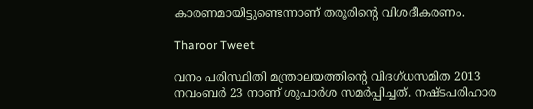കാരണമായിട്ടുണ്ടെന്നാണ് തരൂരിന്റെ വിശദീകരണം.

Tharoor Tweet

വനം പരിസ്ഥിതി മന്ത്രാലയത്തിന്റെ വിദഗ്ധസമിത 2013 നവംബര്‍ 23 നാണ് ശുപാര്‍ശ സമര്‍പ്പിച്ചത്. നഷ്ടപരിഹാര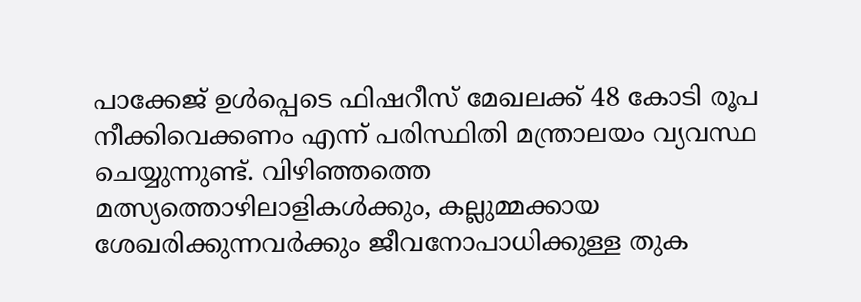പാക്കേജ് ഉള്‍പ്പെടെ ഫിഷറീസ് മേഖലക്ക് 48 കോടി രൂപ നീക്കിവെക്കണം എന്ന് പരിസ്ഥിതി മന്ത്രാലയം വ്യവസ്ഥ ചെയ്യുന്നുണ്ട്. വിഴിഞ്ഞത്തെ മത്സ്യത്തൊഴിലാളികള്‍ക്കും, കല്ലുമ്മക്കായ ശേഖരിക്കുന്നവര്‍ക്കും ജീവനോപാധിക്കുള്ള തുക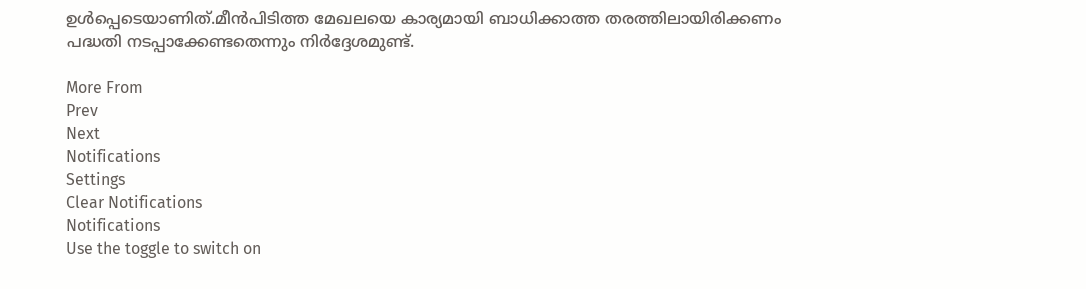ഉള്‍പ്പെടെയാണിത്.മീന്‍പിടിത്ത മേഖലയെ കാര്യമായി ബാധിക്കാത്ത തരത്തിലായിരിക്കണം പദ്ധതി നടപ്പാക്കേണ്ടതെന്നും നിര്‍ദ്ദേശമുണ്ട്.

More From
Prev
Next
Notifications
Settings
Clear Notifications
Notifications
Use the toggle to switch on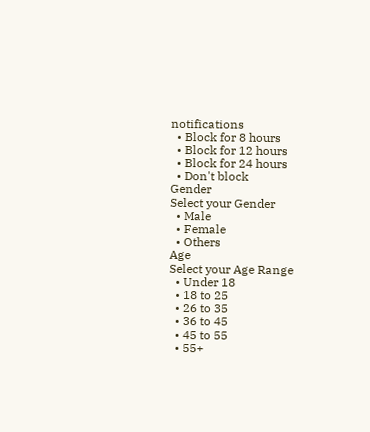notifications
  • Block for 8 hours
  • Block for 12 hours
  • Block for 24 hours
  • Don't block
Gender
Select your Gender
  • Male
  • Female
  • Others
Age
Select your Age Range
  • Under 18
  • 18 to 25
  • 26 to 35
  • 36 to 45
  • 45 to 55
  • 55+